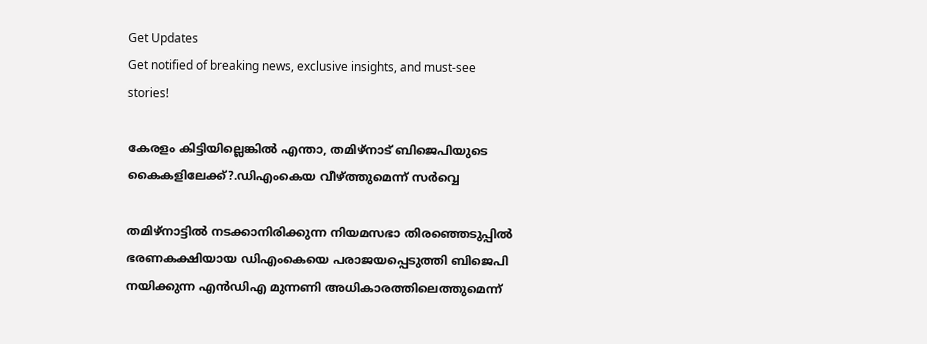Get Updates
Get notified of breaking news, exclusive insights, and must-see stories!

കേരളം കിട്ടിയില്ലെങ്കിൽ എന്താ, തമിഴ്നാട് ബിജെപിയുടെ കൈകളിലേക്ക്?.ഡിഎംകെയ വീഴ്ത്തുമെന്ന് സർവ്വെ

തമിഴ്‌നാട്ടിൽ നടക്കാനിരിക്കുന്ന നിയമസഭാ തിരഞ്ഞെടുപ്പിൽ ഭരണകക്ഷിയായ ഡിഎംകെയെ പരാജയപ്പെടുത്തി ബിജെപി നയിക്കുന്ന എൻഡിഎ മുന്നണി അധികാരത്തിലെത്തുമെന്ന്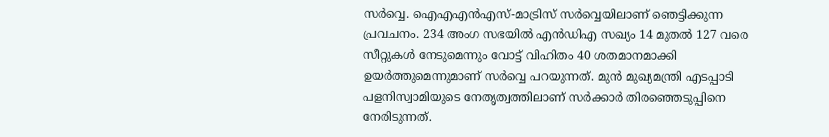സർവ്വെ. ഐഎഎൻഎസ്-മാട്രിസ് സർവ്വെയിലാണ് ഞെട്ടിക്കുന്ന പ്രവചനം. 234 അംഗ സഭയിൽ എൻഡിഎ സഖ്യം 14 മുതൽ 127 വരെ സീറ്റുകൾ നേടുമെന്നും വോട്ട് വിഹിതം 40 ശതമാനമാക്കി ഉയർത്തുമെന്നുമാണ് സർവ്വെ പറയുന്നത്. മുൻ മുഖ്യമന്ത്രി എടപ്പാടി പളനിസ്വാമിയുടെ നേതൃത്വത്തിലാണ് സർക്കാർ തിരഞ്ഞെടുപ്പിനെ നേരിടുന്നത്.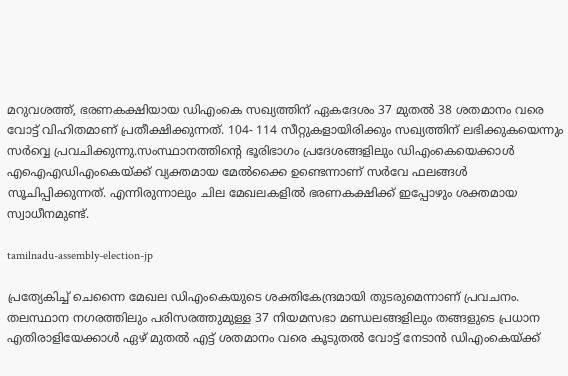മറുവശത്ത്, ഭരണകക്ഷിയായ ഡിഎംകെ സഖ്യത്തിന് ഏകദേശം 37 മുതൽ 38 ശതമാനം വരെ വോട്ട് വിഹിതമാണ് പ്രതീക്ഷിക്കുന്നത്. 104- 114 സീറ്റുകളായിരിക്കും സഖ്യത്തിന് ലഭിക്കുകയെന്നും സർവ്വെ പ്രവചിക്കുന്നു.സംസ്ഥാനത്തിന്റെ ഭൂരിഭാഗം പ്രദേശങ്ങളിലും ഡിഎംകെയെക്കാൾ എഐഎഡിഎംകെയ്ക്ക് വ്യക്തമായ മേൽക്കൈ ഉണ്ടെന്നാണ് സർവേ ഫലങ്ങൾ സൂചിപ്പിക്കുന്നത്. എന്നിരുന്നാലും ചില മേഖലകളിൽ ഭരണകക്ഷിക്ക് ഇപ്പോഴും ശക്തമായ സ്വാധീനമുണ്ട്.

tamilnadu-assembly-election-jp

പ്രത്യേകിച്ച് ചെന്നൈ മേഖല ഡിഎംകെയുടെ ശക്തികേന്ദ്രമായി തുടരുമെന്നാണ് പ്രവചനം. തലസ്ഥാന നഗരത്തിലും പരിസരത്തുമുള്ള 37 നിയമസഭാ മണ്ഡലങ്ങളിലും തങ്ങളുടെ പ്രധാന എതിരാളിയേക്കാൾ ഏഴ് മുതൽ എട്ട് ശതമാനം വരെ കൂടുതൽ വോട്ട് നേടാൻ ഡിഎംകെയ്ക്ക്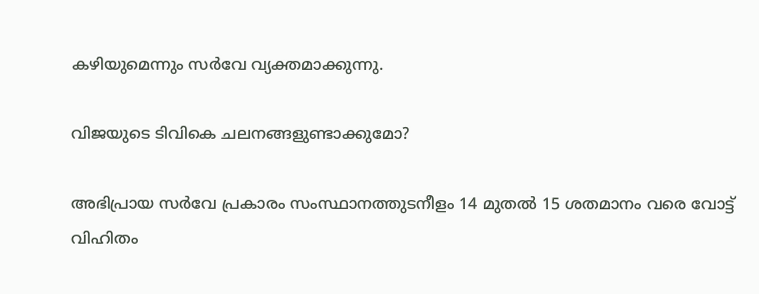കഴിയുമെന്നും സർവേ വ്യക്തമാക്കുന്നു.

വിജയുടെ ടിവികെ ചലനങ്ങളുണ്ടാക്കുമോ?

അഭിപ്രായ സർവേ പ്രകാരം സംസ്ഥാനത്തുടനീളം 14 മുതൽ 15 ശതമാനം വരെ വോട്ട് വിഹിതം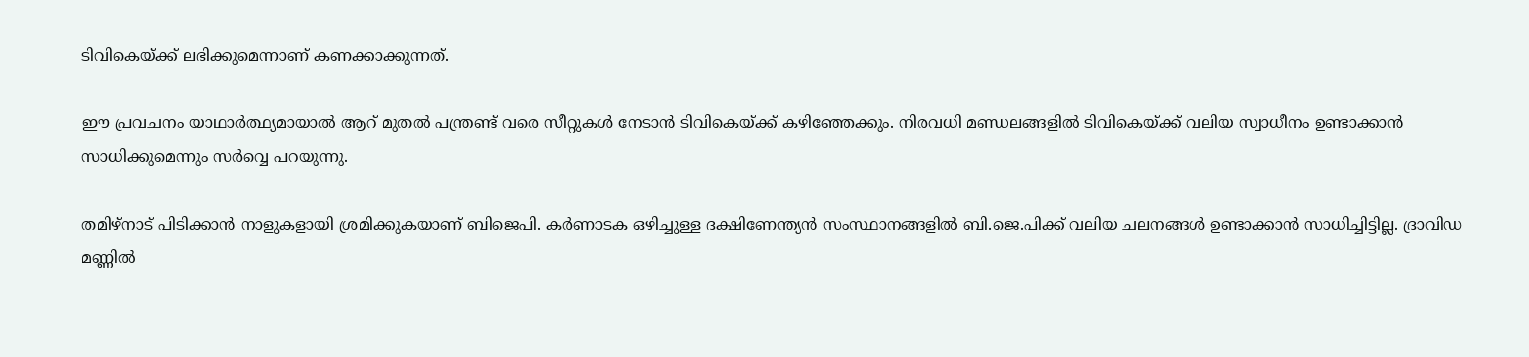ടിവികെയ്ക്ക് ലഭിക്കുമെന്നാണ് കണക്കാക്കുന്നത്.

ഈ പ്രവചനം യാഥാർത്ഥ്യമായാൽ ആറ് മുതൽ പന്ത്രണ്ട് വരെ സീറ്റുകൾ നേടാൻ ടിവികെയ്ക്ക് കഴിഞ്ഞേക്കും. നിരവധി മണ്ഡലങ്ങളിൽ ടിവികെയ്ക്ക് വലിയ സ്വാധീനം ഉണ്ടാക്കാൻ സാധിക്കുമെന്നും സർവ്വെ പറയുന്നു.

തമിഴ്നാട് പിടിക്കാൻ നാളുകളായി ശ്രമിക്കുകയാണ് ബിജെപി. കർണാടക ഒഴിച്ചുള്ള ദക്ഷിണേന്ത്യൻ സംസ്ഥാനങ്ങളിൽ ബി.ജെ.പിക്ക് വലിയ ചലനങ്ങൾ ഉണ്ടാക്കാൻ സാധിച്ചിട്ടില്ല. ദ്രാവിഡ മണ്ണിൽ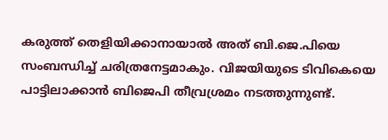കരുത്ത് തെളിയിക്കാനായാൽ അത് ബി.ജെ.പിയെ സംബന്ധിച്ച് ചരിത്രനേട്ടമാകും. വിജയിയുടെ ടിവികെയെ പാട്ടിലാക്കാൻ ബിജെപി തീവ്രശ്രമം നടത്തുന്നുണ്ട്.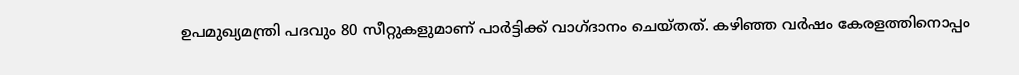ഉപമുഖ്യമന്ത്രി പദവും 80 സീറ്റുകളുമാണ് പാർട്ടിക്ക് വാഗ്ദാനം ചെയ്തത്. കഴിഞ്ഞ വർഷം കേരളത്തിനൊപ്പം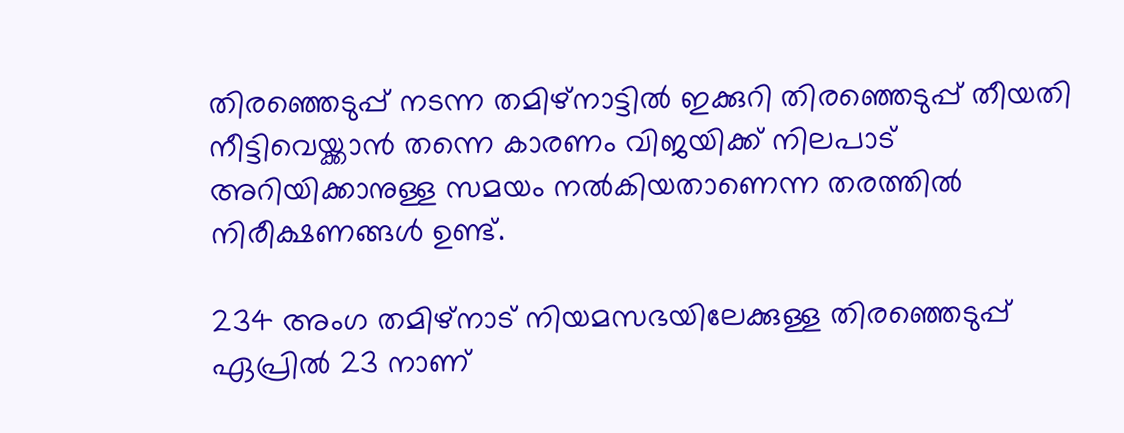തിരഞ്ഞെടുപ്പ് നടന്ന തമിഴ്നാട്ടിൽ ഇക്കുറി തിരഞ്ഞെടുപ്പ് തീയതി നീട്ടിവെയ്ക്കാൻ തന്നെ കാരണം വിജയിക്ക് നിലപാട് അറിയിക്കാനുള്ള സമയം നൽകിയതാണെന്ന തരത്തിൽ നിരീക്ഷണങ്ങൾ ഉണ്ട്.

234 അംഗ തമിഴ്നാട് നിയമസഭയിലേക്കുള്ള തിരഞ്ഞെടുപ്പ് ഏപ്രിൽ 23 നാണ്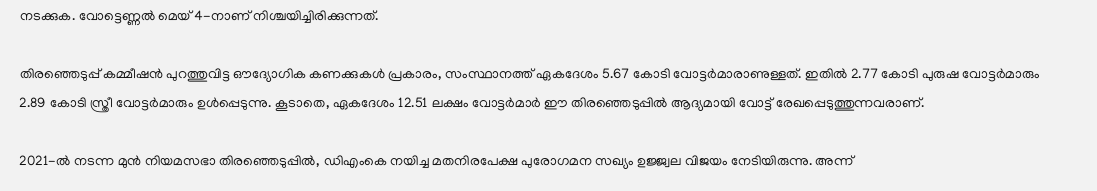നടക്കുക. വോട്ടെണ്ണൽ മെയ് 4-നാണ് നിശ്ചയിച്ചിരിക്കുന്നത്.

തിരഞ്ഞെടുപ്പ് കമ്മീഷൻ പുറത്തുവിട്ട ഔദ്യോഗിക കണക്കുകൾ പ്രകാരം, സംസ്ഥാനത്ത് ഏകദേശം 5.67 കോടി വോട്ടർമാരാണുള്ളത്. ഇതിൽ 2.77 കോടി പുരുഷ വോട്ടർമാരും 2.89 കോടി സ്ത്രീ വോട്ടർമാരും ഉൾപ്പെടുന്നു. കൂടാതെ, ഏകദേശം 12.51 ലക്ഷം വോട്ടർമാർ ഈ തിരഞ്ഞെടുപ്പിൽ ആദ്യമായി വോട്ട് രേഖപ്പെടുത്തുന്നവരാണ്.

2021-ൽ നടന്ന മുൻ നിയമസഭാ തിരഞ്ഞെടുപ്പിൽ, ഡിഎംകെ നയിച്ച മതനിരപേക്ഷ പുരോഗമന സഖ്യം ഉജ്ജ്വല വിജയം നേടിയിരുന്നു. അന്ന്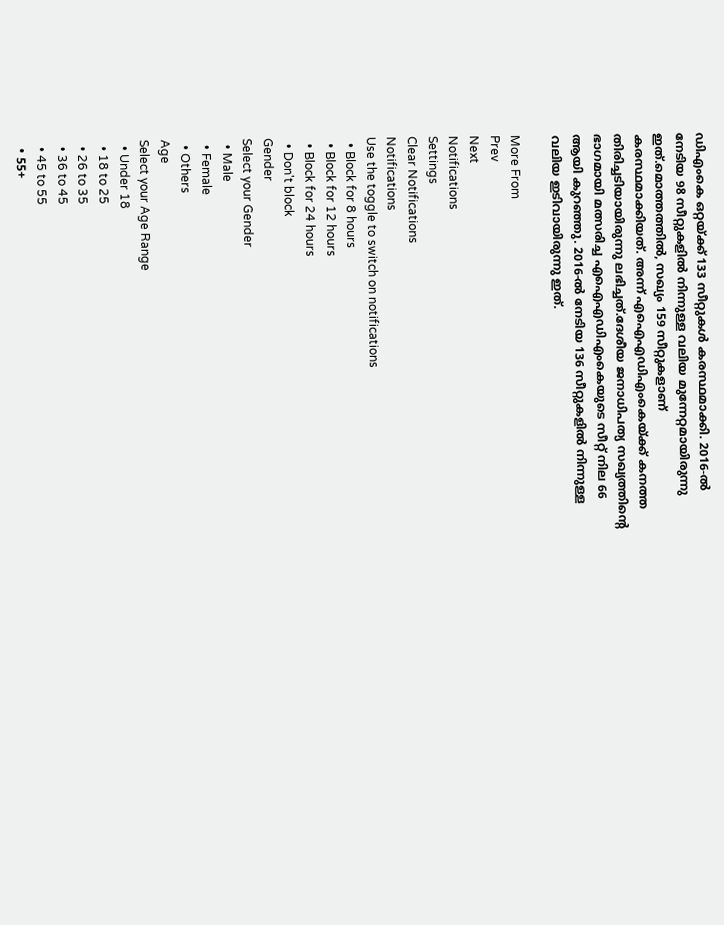ഡിഎംകെ ഒറ്റയ്ക്ക് 133 സീറ്റുകൾ കരസ്ഥമാക്കി. 2016-ൽ നേടിയ 98 സീറ്റുകളിൽ നിന്നുള്ള വലിയ മുന്നേറ്റമായിരുന്നു ഇത്.മൊത്തത്തിൽ, സഖ്യം 159 സീറ്റുകളാണ് കരസ്ഥമാക്കിയത്. അന്ന് എഐഎഡിഎംകെയ്ക്ക് കനത്ത തിരിച്ചടിയായിരുന്നു ലഭിച്ചത്.ദേശീയ ജനാധിപത്യ സഖ്യത്തിന്റെ ഭാഗമായി മത്സരിച്ച എഐഎഡിഎംകെയുടെ സീറ്റ് നില 66 ആയി കുറഞ്ഞു. 2016-ൽ നേടിയ 136 സീറ്റുകളിൽ നിന്നുള്ള വലിയ ഇടിവായിരുന്നു ഇത്.

More From
Prev
Next
Notifications
Settings
Clear Notifications
Notifications
Use the toggle to switch on notifications
  • Block for 8 hours
  • Block for 12 hours
  • Block for 24 hours
  • Don't block
Gender
Select your Gender
  • Male
  • Female
  • Others
Age
Select your Age Range
  • Under 18
  • 18 to 25
  • 26 to 35
  • 36 to 45
  • 45 to 55
  • 55+